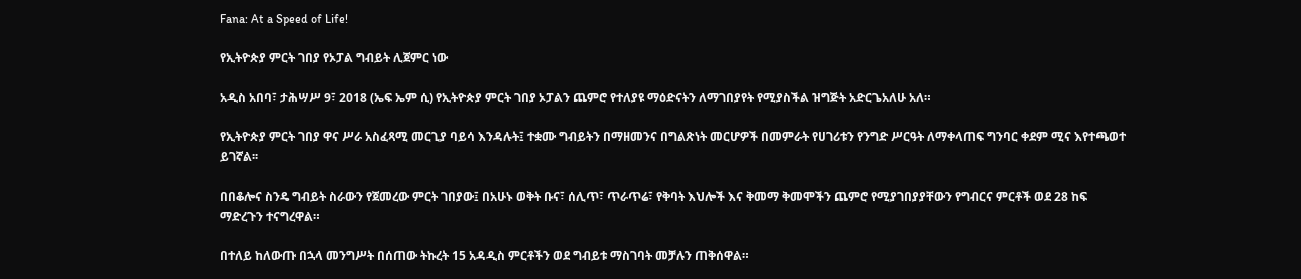Fana: At a Speed of Life!

የኢትዮጵያ ምርት ገበያ የኦፓል ግብይት ሊጀምር ነው

አዲስ አበባ፣ ታሕሣሥ 9፣ 2018 (ኤፍ ኤም ሲ) የኢትዮጵያ ምርት ገበያ ኦፓልን ጨምሮ የተለያዩ ማዕድናትን ለማገበያየት የሚያስችል ዝግጅት አድርጌአለሁ አለ።

የኢትዮጵያ ምርት ገበያ ዋና ሥራ አስፈጻሚ መርጊያ ባይሳ እንዳሉት፤ ተቋሙ ግብይትን በማዘመንና በግልጽነት መርሆዎች በመምራት የሀገሪቱን የንግድ ሥርዓት ለማቀላጠፍ ግንባር ቀደም ሚና እየተጫወተ ይገኛል፡፡

በበቆሎና ስንዴ ግብይት ስራውን የጀመረው ምርት ገበያው፤ በአሁኑ ወቅት ቡና፣ ሰሊጥ፣ ጥራጥሬ፣ የቅባት እህሎች እና ቅመማ ቅመሞችን ጨምሮ የሚያገበያያቸውን የግብርና ምርቶች ወደ 28 ከፍ ማድረጉን ተናግረዋል።

በተለይ ከለውጡ በኋላ መንግሥት በሰጠው ትኩረት 15 አዳዲስ ምርቶችን ወደ ግብይቱ ማስገባት መቻሉን ጠቅሰዋል።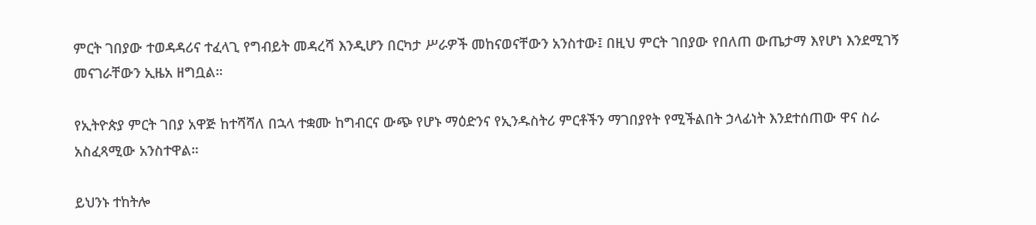ምርት ገበያው ተወዳዳሪና ተፈላጊ የግብይት መዳረሻ እንዲሆን በርካታ ሥራዎች መከናወናቸውን አንስተው፤ በዚህ ምርት ገበያው የበለጠ ውጤታማ እየሆነ እንደሚገኝ መናገራቸውን ኢዜአ ዘግቧል።

የኢትዮጵያ ምርት ገበያ አዋጅ ከተሻሻለ በኋላ ተቋሙ ከግብርና ውጭ የሆኑ ማዕድንና የኢንዱስትሪ ምርቶችን ማገበያየት የሚችልበት ኃላፊነት እንደተሰጠው ዋና ስራ አስፈጻሚው አንስተዋል።

ይህንኑ ተከትሎ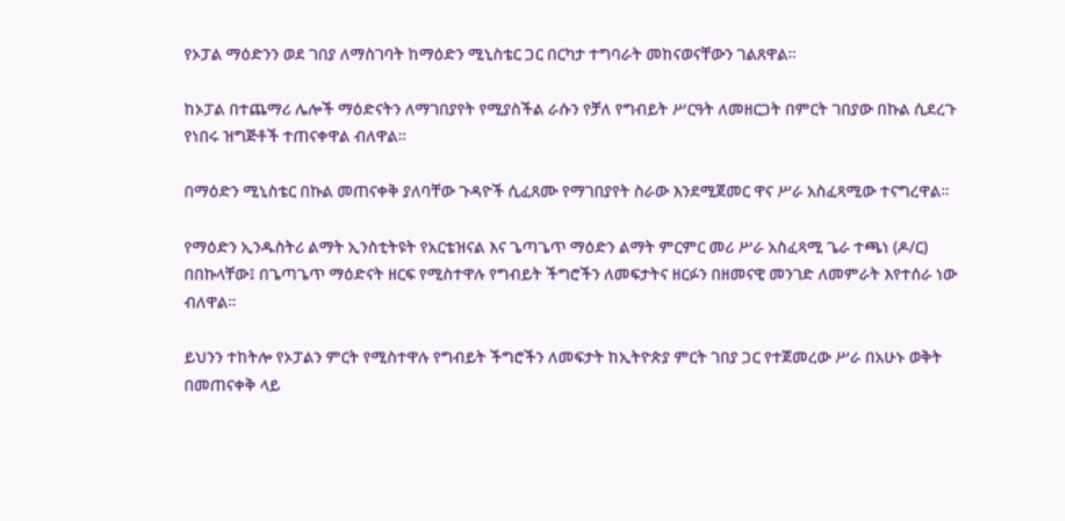የኦፓል ማዕድንን ወደ ገበያ ለማስገባት ከማዕድን ሚኒስቴር ጋር በርካታ ተግባራት መከናወናቸውን ገልጸዋል።

ከኦፓል በተጨማሪ ሌሎች ማዕድናትን ለማገበያየት የሚያስችል ራሱን የቻለ የግብይት ሥርዓት ለመዘርጋት በምርት ገበያው በኩል ሲደረጉ የነበሩ ዝግጅቶች ተጠናቀዋል ብለዋል።

በማዕድን ሚኒስቴር በኩል መጠናቀቅ ያለባቸው ጉዳዮች ሲፈጸሙ የማገበያየት ስራው እንደሚጀመር ዋና ሥራ አስፈጻሚው ተናግረዋል።

የማዕድን ኢንዱስትሪ ልማት ኢንስቲትዩት የአርቴዝናል እና ጌጣጌጥ ማዕድን ልማት ምርምር መሪ ሥራ አስፈጻሚ ጌራ ተጫነ (ዶ/ር) በበኩላቸው፤ በጌጣጌጥ ማዕድናት ዘርፍ የሚስተዋሉ የግብይት ችግሮችን ለመፍታትና ዘርፉን በዘመናዊ መንገድ ለመምራት እየተሰራ ነው ብለዋል።

ይህንን ተከትሎ የኦፓልን ምርት የሚስተዋሉ የግብይት ችግሮችን ለመፍታት ከኢትዮጵያ ምርት ገበያ ጋር የተጀመረው ሥራ በአሁኑ ወቅት በመጠናቀቅ ላይ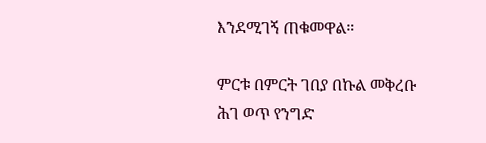እንደሚገኝ ጠቁመዋል።

ምርቱ በምርት ገበያ በኩል መቅረቡ ሕገ ወጥ የንግድ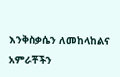እንቅስቃሴን ለመከላከልና አምራቾችን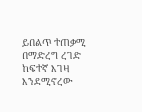ይበልጥ ተጠቃሚ በማድረግ ረገድ ከፍተኛ እገዛ እንደሚኖረው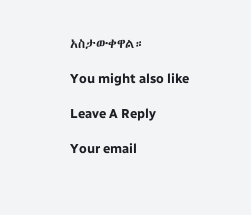አስታውቀዋል።

You might also like

Leave A Reply

Your email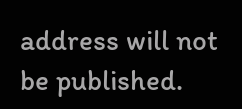address will not be published.